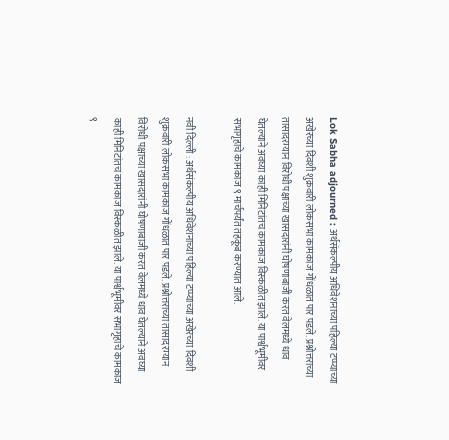Lok Sabha adjourned : अर्थसंकल्पीय अधिवेशनाच्या पहिल्या टप्प्याच्या अखेरच्या दिवशी शुक्रवारी लोकसभा कामकाज गोंधळात पार पडले. प्रश्नोत्तराच्या तासादरम्यान विरोधी पक्षाच्या खासदारांनी घोषणाबाजी करत वेलमध्ये धाव घेतल्याने अवघ्या काही मिनिटांतच कामकाज विस्कळीत झाले. या पार्श्वभूमीवर सभागृहाचे कामकाज ९ मार्चपर्यंत तहकूब करण्यात आले.

नवी दिल्ली : अर्थसंकल्पीय अधिवेशनाच्या पहिल्या टप्प्याच्या अखेरच्या दिवशी शुक्रवारी लोकसभा कामकाज गोंधळात पार पडले. प्रश्नोत्तराच्या तासादरम्यान विरोधी पक्षाच्या खासदारांनी घोषणाबाजी करत वेलमध्ये धाव घेतल्याने अवघ्या काही मिनिटांतच कामकाज विस्कळीत झाले. या पार्श्वभूमीवर सभागृहाचे कामकाज ९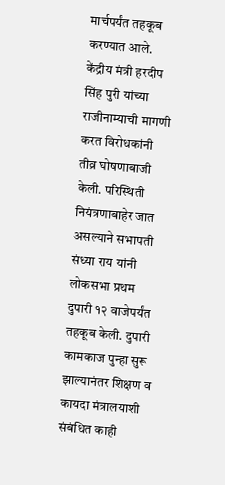मार्चपर्यंत तहकूब करण्यात आले.
केंद्रीय मंत्री हरदीप सिंह पुरी यांच्या राजीनाम्याची मागणी करत विरोधकांनी तीव्र घोषणाबाजी केली. परिस्थिती नियंत्रणाबाहेर जात असल्याने सभापती संध्या राय यांनी लोकसभा प्रथम दुपारी १२ वाजेपर्यंत तहकूब केली. दुपारी कामकाज पुन्हा सुरू झाल्यानंतर शिक्षण व कायदा मंत्रालयाशी संबंधित काही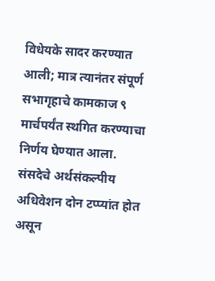विधेयके सादर करण्यात आली; मात्र त्यानंतर संपूर्ण सभागृहाचे कामकाज ९ मार्चपर्यंत स्थगित करण्याचा निर्णय घेण्यात आला.
संसदेचे अर्थसंकल्पीय अधिवेशन दोन टप्प्यांत होत असून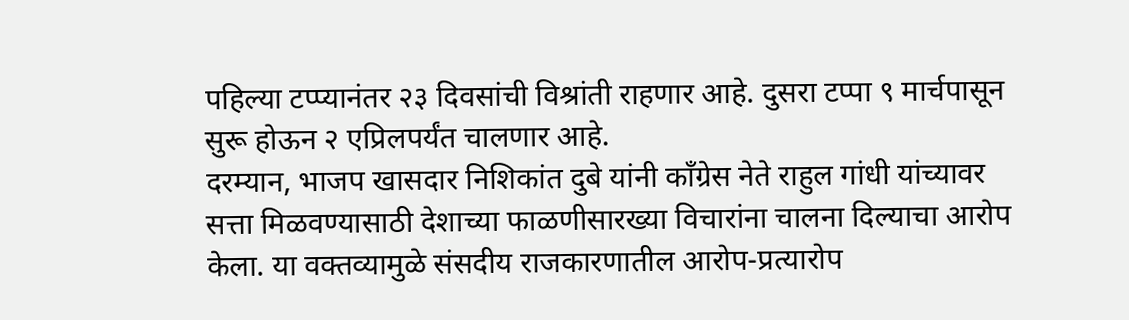पहिल्या टप्प्यानंतर २३ दिवसांची विश्रांती राहणार आहे. दुसरा टप्पा ९ मार्चपासून सुरू होऊन २ एप्रिलपर्यंत चालणार आहे.
दरम्यान, भाजप खासदार निशिकांत दुबे यांनी काँग्रेस नेते राहुल गांधी यांच्यावर सत्ता मिळवण्यासाठी देशाच्या फाळणीसारख्या विचारांना चालना दिल्याचा आरोप केला. या वक्तव्यामुळे संसदीय राजकारणातील आरोप-प्रत्यारोप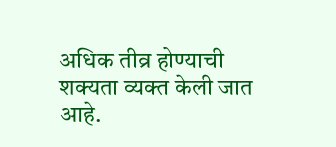अधिक तीव्र होण्याची शक्यता व्यक्त केली जात आहे.